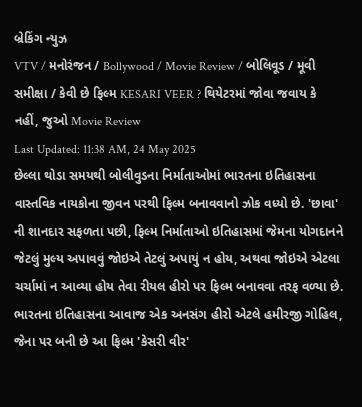બ્રેકિંગ ન્યુઝ
VTV / મનોરંજન / Bollywood / Movie Review / બોલિવૂડ / મૂવી સમીક્ષા / કેવી છે ફિલ્મ KESARI VEER ? થિયેટરમાં જોવા જવાય કે નહીં, જુઓ Movie Review
Last Updated: 11:38 AM, 24 May 2025
છેલ્લા થોડા સમયથી બોલીવુડના નિર્માતાઓમાં ભારતના ઇતિહાસના વાસ્તવિક નાયકોના જીવન પરથી ફિલ્મ બનાવવાનો ઝોક વધ્યો છે. 'છાવા' ની શાનદાર સફળતા પછી, ફિલ્મ નિર્માતાઓ ઇતિહાસમાં જેમના યોગદાનને જેટલું મુલ્ય અપાવવું જોઇએ તેટલું અપાયું ન હોય, અથવા જોઇએ એટલા ચર્ચામાં ન આવ્યા હોય તેવા રીયલ હીરો પર ફિલ્મ બનાવવા તરફ વળ્યા છે. ભારતના ઇતિહાસના આવાજ એક અનસંગ હીરો એટલે હમીરજી ગોહિલ, જેના પર બની છે આ ફિલ્મ 'કેસરી વીર'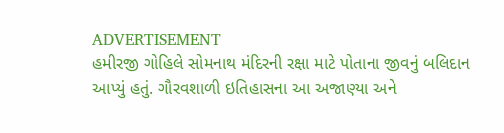ADVERTISEMENT
હમીરજી ગોહિલે સોમનાથ મંદિરની રક્ષા માટે પોતાના જીવનું બલિદાન આપ્યું હતું. ગૌરવશાળી ઇતિહાસના આ અજાણ્યા અને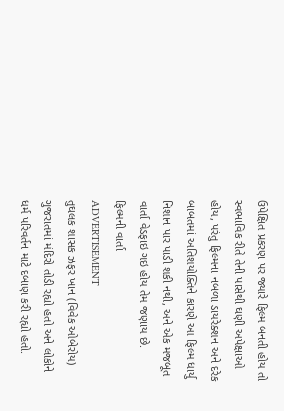ઉપેક્ષિત પ્રકરણ પર જ્યારે ફિલ્મ બનતી હોય તો સ્વભાવિક રીતે તેની પાસેથી ઘણી અપેક્ષાઓ હોય, પરંતુ ફિલ્મના નબળા ડાયરેક્શન અને દરેક બાબતમાં અતિશયોક્તિને કારણે આ ફિલ્મ ધાર્યુ નિશાન પાર પાડી શકી નથી, અને એક મજબૂત વાર્તા વેડફાઇ ગઇ હોય તેમ જણાય છે.
ફિલ્મની વાર્તા
ADVERTISEMENT
તુઘલક શાસક ઝફર ખાન (વિવેક ઓબેરોય) ગુજરાતમાં મંદિરો તોડી રહ્યો હતો અને લોકોને ધર્મ પરિવર્તન માટે દબાણ કરી રહ્યો હતો.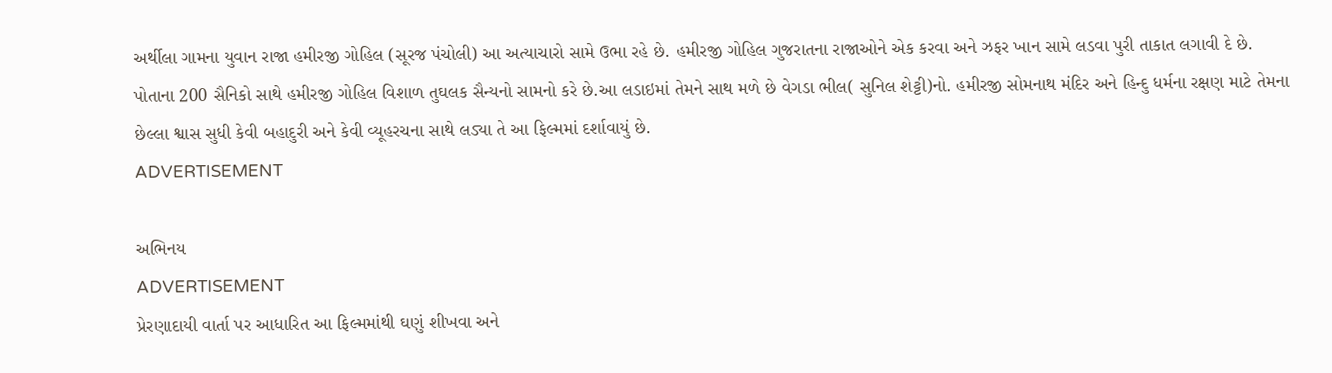અર્થીલા ગામના યુવાન રાજા હમીરજી ગોહિલ (સૂરજ પંચોલી) આ અત્યાચારો સામે ઉભા રહે છે. હમીરજી ગોહિલ ગુજરાતના રાજાઓને એક કરવા અને ઝફર ખાન સામે લડવા પુરી તાકાત લગાવી દે છે. પોતાના 200 સૈનિકો સાથે હમીરજી ગોહિલ વિશાળ તુઘલક સૈન્યનો સામનો કરે છે.આ લડાઇમાં તેમને સાથ મળે છે વેગડા ભીલ( સુનિલ શેટ્ટી)નો. હમીરજી સોમનાથ મંદિર અને હિન્દુ ધર્મના રક્ષણ માટે તેમના છેલ્લા શ્વાસ સુધી કેવી બહાદુરી અને કેવી વ્યૂહરચના સાથે લડ્યા તે આ ફિલ્મમાં દર્શાવાયું છે.
ADVERTISEMENT

અભિનય
ADVERTISEMENT
પ્રેરણાદાયી વાર્તા પર આધારિત આ ફિલ્મમાંથી ઘણું શીખવા અને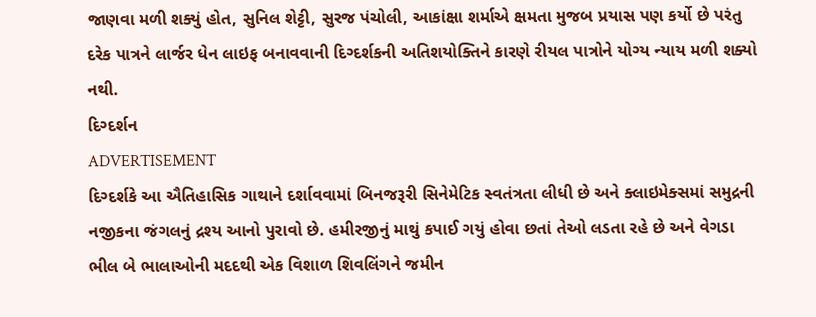જાણવા મળી શક્યું હોત, સુનિલ શેટ્ટી, સુરજ પંચોલી, આકાંક્ષા શર્માએ ક્ષમતા મુજબ પ્રયાસ પણ કર્યો છે પરંતુ દરેક પાત્રને લાર્જર ધેન લાઇફ બનાવવાની દિગ્દર્શકની અતિશયોક્તિને કારણે રીયલ પાત્રોને યોગ્ય ન્યાય મળી શક્યો નથી.
દિગ્દર્શન
ADVERTISEMENT
દિગ્દર્શકે આ ઐતિહાસિક ગાથાને દર્શાવવામાં બિનજરૂરી સિનેમેટિક સ્વતંત્રતા લીધી છે અને ક્લાઇમેક્સમાં સમુદ્રની નજીકના જંગલનું દ્રશ્ય આનો પુરાવો છે. હમીરજીનું માથું કપાઈ ગયું હોવા છતાં તેઓ લડતા રહે છે અને વેગડા ભીલ બે ભાલાઓની મદદથી એક વિશાળ શિવલિંગને જમીન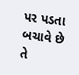પર પડતા બચાવે છે તે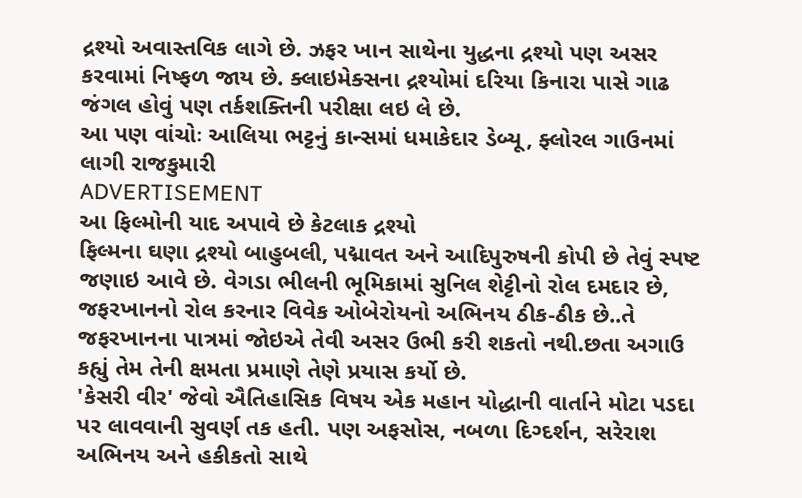દ્રશ્યો અવાસ્તવિક લાગે છે. ઝફર ખાન સાથેના યુદ્ધના દ્રશ્યો પણ અસર કરવામાં નિષ્ફળ જાય છે. ક્લાઇમેક્સના દ્રશ્યોમાં દરિયા કિનારા પાસે ગાઢ જંગલ હોવું પણ તર્કશક્તિની પરીક્ષા લઇ લે છે.
આ પણ વાંચોઃ આલિયા ભટ્ટનું કાન્સમાં ધમાકેદાર ડેબ્યૂ, ફ્લોરલ ગાઉનમાં લાગી રાજકુમારી
ADVERTISEMENT
આ ફિલ્મોની યાદ અપાવે છે કેટલાક દ્રશ્યો
ફિલ્મના ઘણા દ્રશ્યો બાહુબલી, પદ્માવત અને આદિપુરુષની કોપી છે તેવું સ્પષ્ટ જણાઇ આવે છે. વેગડા ભીલની ભૂમિકામાં સુનિલ શેટ્ટીનો રોલ દમદાર છે, જફરખાનનો રોલ કરનાર વિવેક ઓબેરોયનો અભિનય ઠીક-ઠીક છે..તે જફરખાનના પાત્રમાં જોઇએ તેવી અસર ઉભી કરી શકતો નથી.છતા અગાઉ કહ્યું તેમ તેની ક્ષમતા પ્રમાણે તેણે પ્રયાસ કર્યો છે.
'કેસરી વીર' જેવો ઐતિહાસિક વિષય એક મહાન યોદ્ધાની વાર્તાને મોટા પડદા પર લાવવાની સુવર્ણ તક હતી. પણ અફસોસ, નબળા દિગ્દર્શન, સરેરાશ અભિનય અને હકીકતો સાથે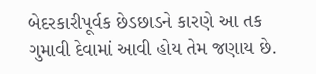બેદરકારીપૂર્વક છેડછાડને કારણે આ તક ગુમાવી દેવામાં આવી હોય તેમ જણાય છે.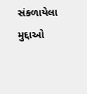સંકળાયેલા મુદ્દાઓ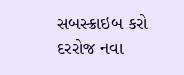સબસ્ક્રાઇબ કરો
દરરોજ નવા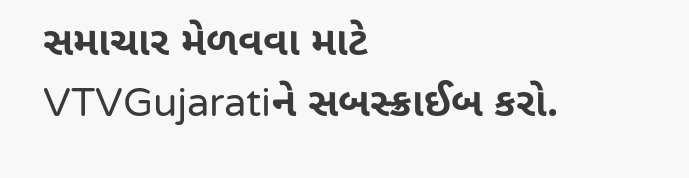સમાચાર મેળવવા માટે VTVGujaratiને સબસ્ક્રાઈબ કરો.